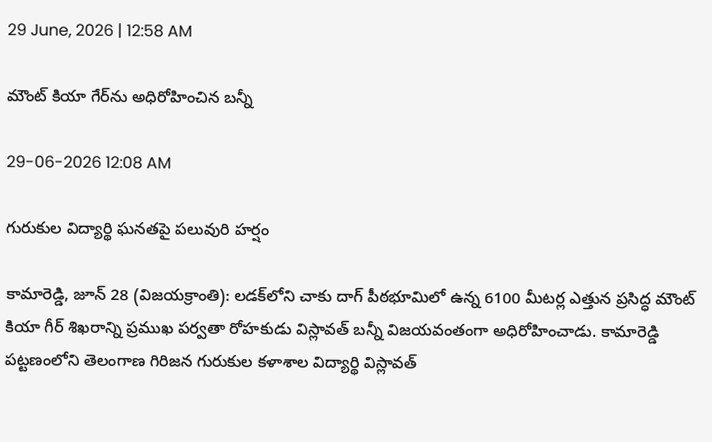29 June, 2026 | 12:58 AM

మౌంట్ కియా గేర్‌ను అధిరోహించిన బన్నీ

29-06-2026 12:08 AM

గురుకుల విద్యార్థి ఘనతపై పలువురి హర్షం

కామారెడ్డి, జూన్ 28 (విజయక్రాంతి): లడక్‌లోని చాకు దాగ్ పీఠభూమిలో ఉన్న 6100 మీటర్ల ఎత్తున ప్రసిద్ధ మౌంట్ కియా గీర్ శిఖరాన్ని ప్రముఖ పర్వతా రోహకుడు విస్లావత్ బన్నీ విజయవంతంగా అధిరోహించాడు. కామారెడ్డి పట్టణంలోని తెలంగాణ గిరిజన గురుకుల కళాశాల విద్యార్థి విస్లావత్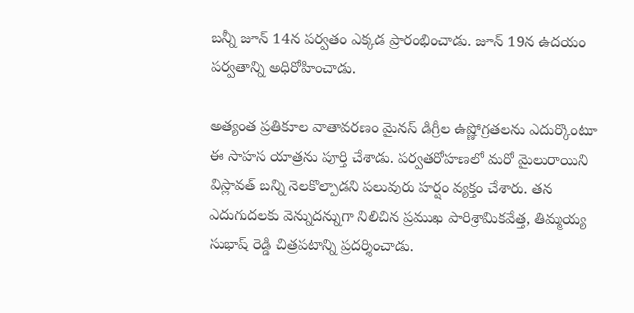బన్నీ జూన్ 14న పర్వతం ఎక్కడ ప్రారంభించాడు. జూన్ 19న ఉదయం పర్వతాన్ని అధిరోహించాడు.

అత్యంత ప్రతికూల వాతావరణం మైనస్ డిగ్రీల ఉష్ణోగ్రతలను ఎదుర్కొంటూ  ఈ సాహస యాత్రను పూర్తి చేశాడు. పర్వతరోహణలో మరో మైలురాయిని విస్లావత్ బన్ని నెలకొల్పాడని పలువురు హర్షం వ్యక్తం చేశారు. తన ఎదుగుదలకు వెన్నుదన్నుగా నిలిచిన ప్రముఖ పారిశ్రామికవేత్త, తిమ్మయ్య సుభాష్ రెడ్డి చిత్రపటాన్ని ప్రదర్శించాడు.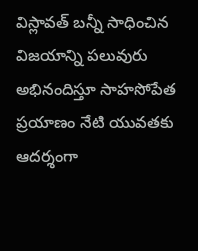విస్లావత్ బన్నీ సాధించిన విజయాన్ని పలువురు అభినందిస్తూ సాహసోపేత ప్రయాణం నేటి యువతకు ఆదర్శంగా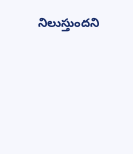నిలుస్తుందని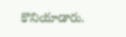కొనియాడారు.